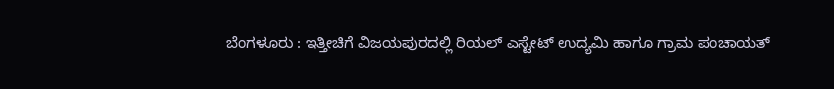ಬೆಂಗಳೂರು : ಇತ್ತೀಚಿಗೆ ವಿಜಯಪುರದಲ್ಲಿ ರಿಯಲ್ ಎಸ್ಟೇಟ್ ಉದ್ಯಮಿ ಹಾಗೂ ಗ್ರಾಮ ಪಂಚಾಯತ್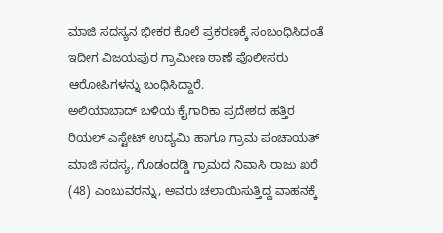ಮಾಜಿ ಸದಸ್ಯನ ಭೀಕರ ಕೊಲೆ ಪ್ರಕರಣಕ್ಕೆ ಸಂಬಂಧಿಸಿದಂತೆ ಇದೀಗ ವಿಜಯಪುರ ಗ್ರಾಮೀಣ ಠಾಣೆ ಪೊಲೀಸರು ಆರೋಪಿಗಳನ್ನು ಬಂಧಿಸಿದ್ದಾರೆ.
ಅಲಿಯಾಬಾದ್ ಬಳಿಯ ಕೈಗಾರಿಕಾ ಪ್ರದೇಶದ ಹತ್ತಿರ ರಿಯಲ್ ಎಸ್ಟೇಟ್ ಉದ್ಯಮಿ ಹಾಗೂ ಗ್ರಾಮ ಪಂಚಾಯತ್ ಮಾಜಿ ಸದಸ್ಯ, ಗೊಡಂದಡ್ಡಿ ಗ್ರಾಮದ ನಿವಾಸಿ ರಾಜು ಖರೆ (48) ಎಂಬುವರನ್ನು, ಅವರು ಚಲಾಯಿಸುತ್ತಿದ್ದ ವಾಹನಕ್ಕೆ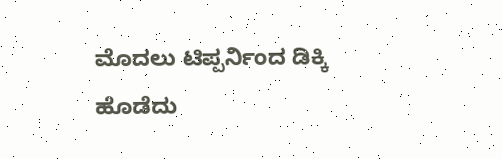ಮೊದಲು ಟಿಪ್ಪರ್ನಿಂದ ಡಿಕ್ಕಿ ಹೊಡೆದು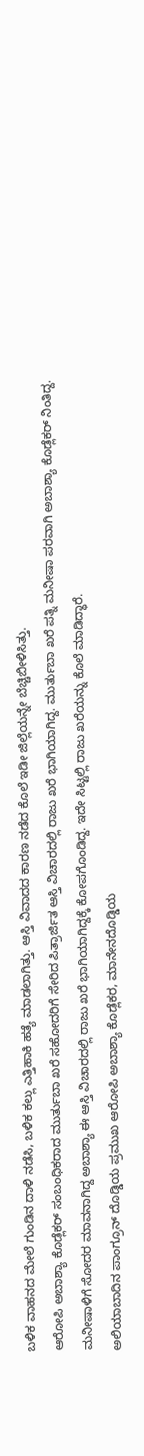ಬಳಿಕ ವಾಹನದ ಮೇಲೆ ಗುಂಡಿನ ದಾಳಿ ನಡೆಸಿ, ಬಳಿಕ ಕಲ್ಲು ಎತ್ತಿಹಾಕಿ ಹತ್ಯೆ ಮಾಡಲಾಗಿತ್ತು. ಆಸ್ತಿ ವಿವಾದದ ಕಾರಣ ನಡೆದ ಕೊಲೆ ಇಡೀ ಜಿಲ್ಲೆಯನ್ನೇ ಬೆಚ್ಚಿಬೀಳಿಸಿತ್ತು.
ಆರೋಪಿ ಅಬಾಶ್ಯಾ ಕೊಡ್ಲೆಕರ್ ಸಂಬಂಧಿಕರಾದ ಮುರ್ತುಬಾ ಖರೆ ಸಹೋದರಿಗೆ ಸೇರಿದ ಪಿತ್ರಾರ್ಜಿತ ಆಸ್ತಿ ವಿಚಾರದಲ್ಲಿ ರಾಜು ಖರೆ ಭಾಗಿಯಾಗಿದ್ದ. ಮುರ್ತುಬಾ ಖರೆ ಪತ್ನಿ ಮನೀಷಾ ಪರವಾಗಿ ಅಬಾಶ್ಯಾ ಕೊಡ್ಲೆಕರ್ ನಿಂತಿದ್ದ. ಮನೀಷಾಳಿಗೆ ಸೋದರ ಮಾವನಾಗಿದ್ದ ಅಬಾಶ್ಯಾ ಈ ಆಸ್ತಿ ವಿಚಾರದಲ್ಲಿ ರಾಜು ಖರೆ ಭಾಗಿಯಾಗಿದ್ದಕ್ಕೆ ಕೋಪಗೊಂಡಿದ್ದ. ಇದೇ ಸಿಟ್ಟಲ್ಲಿ ರಾಜು ಖರೆಯನ್ನು ಕೊಲೆ ಮಾಡಿದ್ಧಾರೆ.
ಅಲಿಯಾಬಾದಿನ ಪಾಂಗ್ರೂನ್ ದೊಡ್ಡಿಯ ಪ್ರಮುಖ ಆರೋಪಿ ಅಬಾಶ್ಯಾ ಕೊಡ್ಲೆಕರ, ಮಾನೇನದೊಡ್ಡಿಯ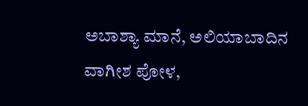ಅಬಾಶ್ಯಾ ಮಾನೆ, ಅಲಿಯಾಬಾದಿನ ವಾಗೀಶ ಪೋಳ,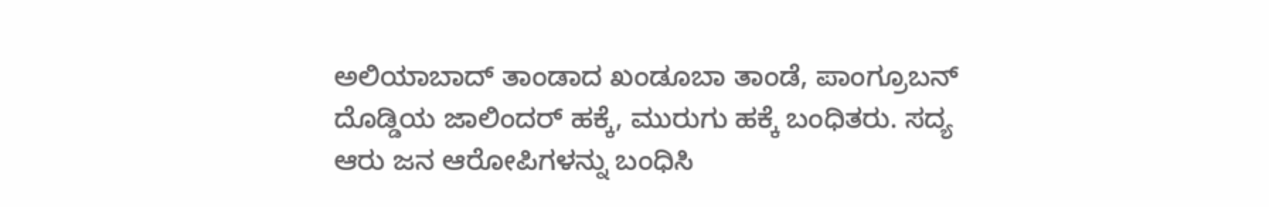ಅಲಿಯಾಬಾದ್ ತಾಂಡಾದ ಖಂಡೂಬಾ ತಾಂಡೆ, ಪಾಂಗ್ರೂಬನ್ ದೊಡ್ಡಿಯ ಜಾಲಿಂದರ್ ಹಕ್ಕೆ, ಮುರುಗು ಹಕ್ಕೆ ಬಂಧಿತರು. ಸದ್ಯ ಆರು ಜನ ಆರೋಪಿಗಳನ್ನು ಬಂಧಿಸಿ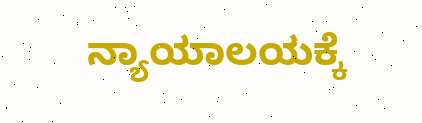ನ್ಯಾಯಾಲಯಕ್ಕೆ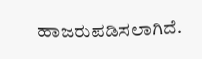ಹಾಜರುಪಡಿಸಲಾಗಿದೆ.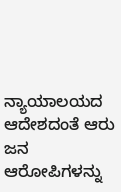ನ್ಯಾಯಾಲಯದ ಆದೇಶದಂತೆ ಆರು ಜನ ಆರೋಪಿಗಳನ್ನು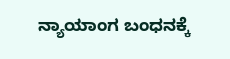ನ್ಯಾಯಾಂಗ ಬಂಧನಕ್ಕೆ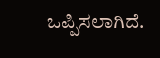ಒಪ್ಪಿಸಲಾಗಿದೆ.